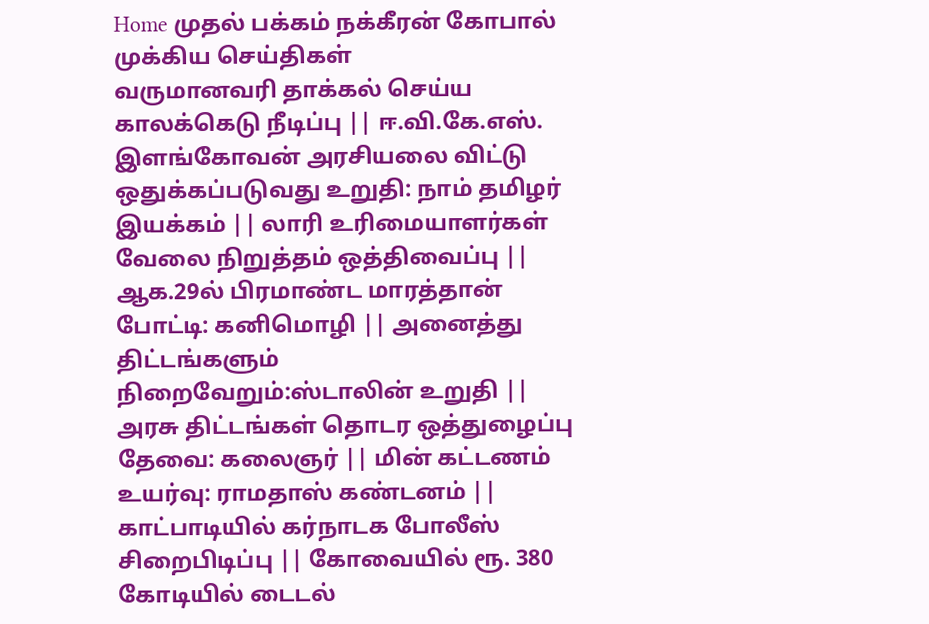Home முதல் பக்கம் நக்கீரன் கோபால்
முக்கிய செய்திகள்
வருமானவரி தாக்கல் செய்ய காலக்கெடு நீடிப்பு || ஈ.வி.கே.எஸ். இளங்கோவன் அரசியலை விட்டு ஒதுக்கப்படுவது உறுதி: நாம் தமிழர் இயக்கம் || லாரி உரிமையாளர்கள் வேலை நிறுத்தம் ஒத்திவைப்பு || ஆக.29ல் பிரமாண்ட மாரத்தான் போட்டி: கனிமொழி || அனைத்து திட்டங்களும் நிறைவேறும்:ஸ்டாலின் உறுதி || அரசு திட்டங்கள் தொடர ஒத்துழைப்பு தேவை: கலைஞர் || மின் கட்டணம் உயர்வு: ராமதாஸ் கண்டனம் || காட்பாடியில் கர்நாடக போலீஸ் சிறைபிடிப்பு || கோவையில் ரூ. 380 கோடியில் டைடல்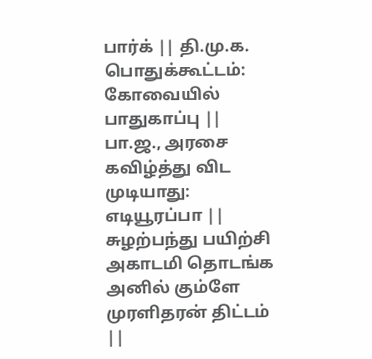பார்க் || தி.மு.க. பொதுக்கூட்டம்: கோவையில் பாதுகாப்பு || பா.ஜ., அரசை கவிழ்த்து விட முடியாது: எடியூரப்பா || சுழற்பந்து பயிற்சி அகாடமி தொடங்க அனில் கும்ளே முரளிதரன் திட்டம் ||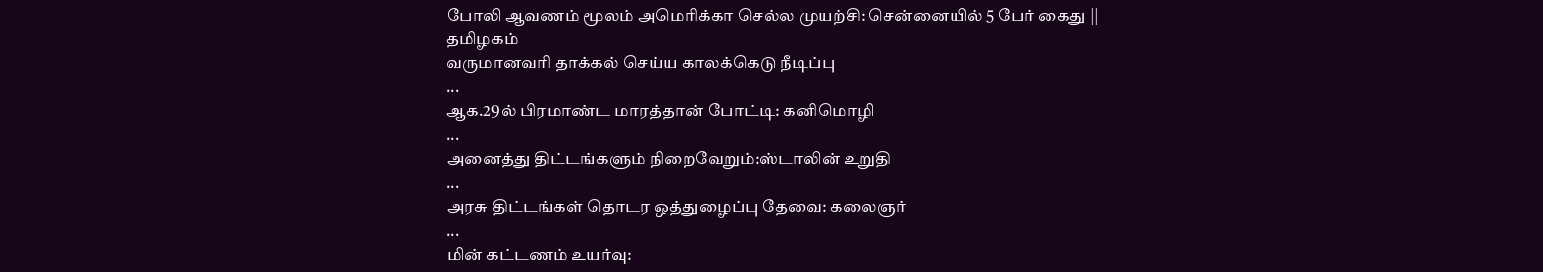போலி ஆவணம் மூலம் அமெரிக்கா செல்ல முயற்சி: சென்னையில் 5 பேர் கைது ||
தமிழகம்
வருமானவரி தாக்கல் செய்ய காலக்கெடு நீடிப்பு
...
ஆக.29ல் பிரமாண்ட மாரத்தான் போட்டி: கனிமொழி
...
அனைத்து திட்டங்களும் நிறைவேறும்:ஸ்டாலின் உறுதி
...
அரசு திட்டங்கள் தொடர ஒத்துழைப்பு தேவை: கலைஞர்
...
மின் கட்டணம் உயர்வு: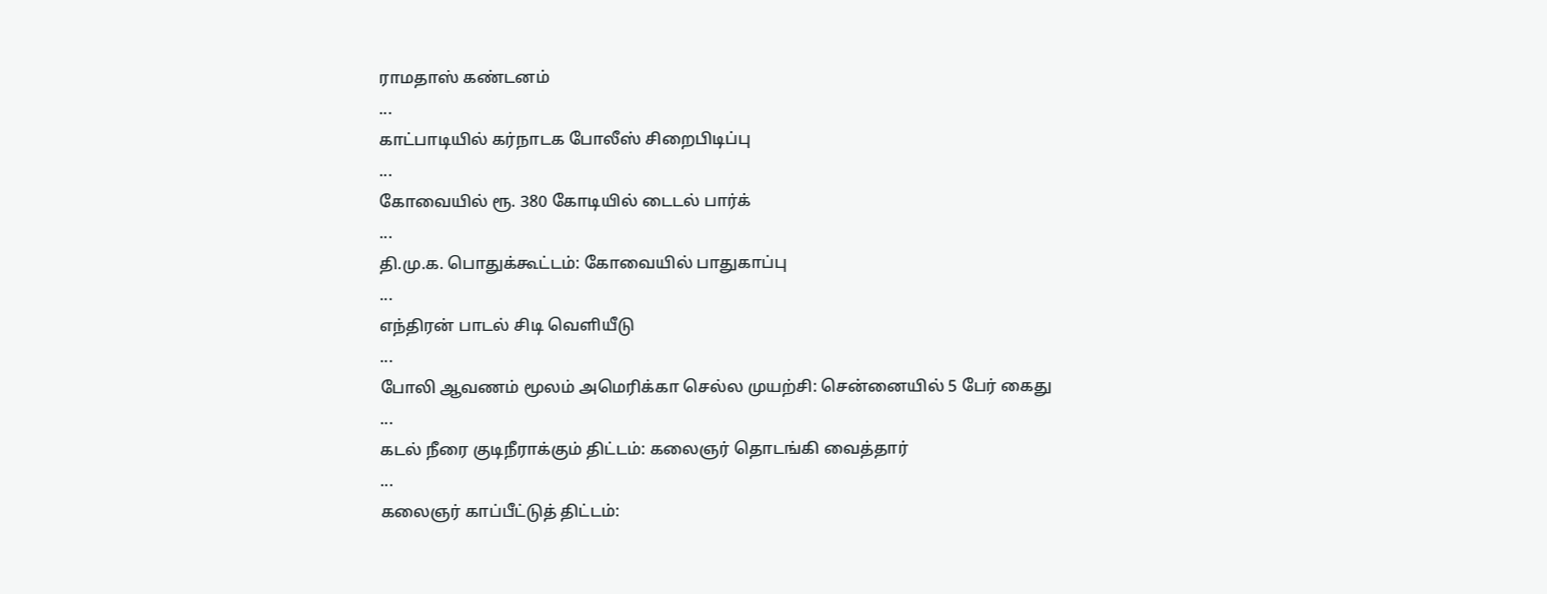ராமதாஸ் கண்டனம்
...
காட்பாடியில் கர்நாடக போலீஸ் சிறைபிடிப்பு
...
கோவையில் ரூ. 380 கோடியில் டைடல் பார்க்
...
தி.மு.க. பொதுக்கூட்டம்: கோவையில் பாதுகாப்பு
...
எந்திரன் பாடல் சிடி வெளியீடு
...
போலி ஆவணம் மூலம் அமெரிக்கா செல்ல முயற்சி: சென்னையில் 5 பேர் கைது
...
கடல் நீரை குடிநீராக்கும் திட்டம்: கலைஞர் தொடங்கி வைத்தார்
...
கலைஞர் காப்பீட்டுத் திட்டம்: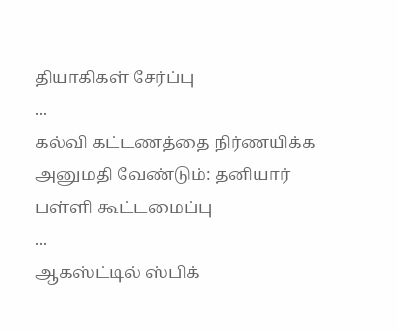தியாகிகள் சேர்ப்பு
...
கல்வி கட்டணத்தை நிர்ணயிக்க அனுமதி வேண்டும்: தனியார் பள்ளி கூட்டமைப்பு
...
ஆகஸ்ட்டில் ஸ்பிக்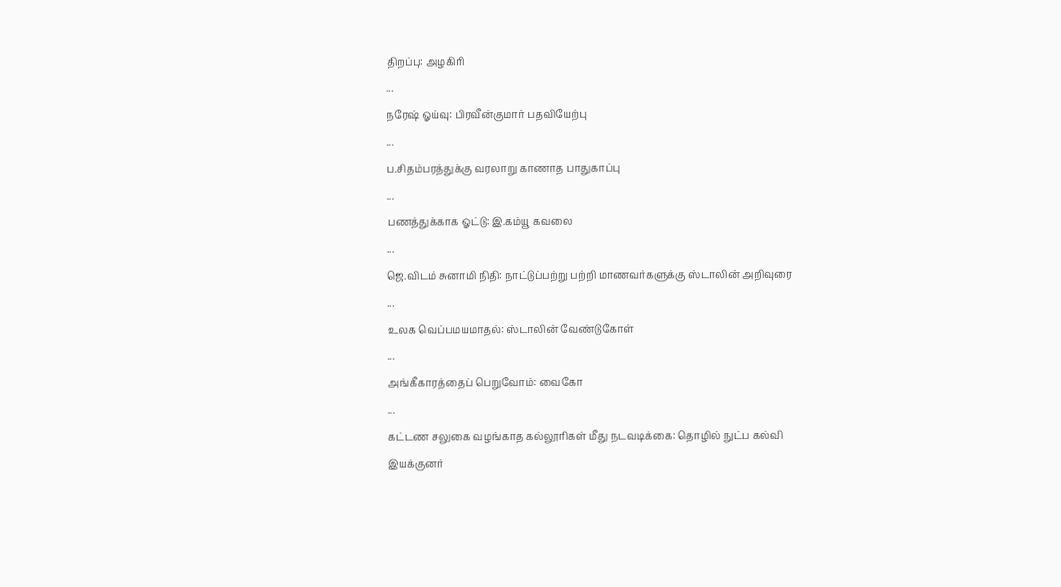திறப்பு: அழகிரி
...
நரேஷ் ஓய்வு: பிரவீன்குமார் பதவியேற்பு
...
ப.சிதம்பரத்துக்கு வரலாறு காணாத பாதுகாப்பு
...
பணத்துக்காக ஓட்டு: இ.கம்யூ கவலை
...
ஜெ.விடம் சுனாமி நிதி: நாட்டுப்பற்று பற்றி மாணவர்களுக்கு ஸ்டாலின் அறிவுரை
...
உலக வெப்பமயமாதல்: ஸ்டாலின் வேண்டுகோள்
...
அங்கீகாரத்தைப் பெறுவோம்: வைகோ
...
கட்டண சலுகை வழங்காத கல்லூரிகள் மீது நடவடிக்கை: தொழில் நுட்ப கல்வி இயக்குனர்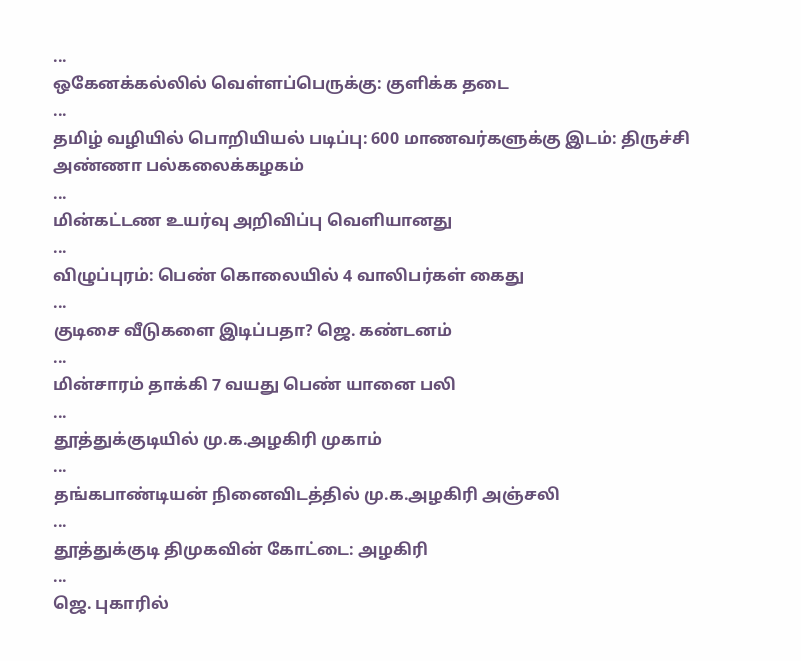...
ஒகேன‌க்க‌ல்‌லி‌ல் வெ‌ள்ள‌ப்பெரு‌க்கு: கு‌ளி‌க்க தடை
...
தமிழ் வழியில் பொறியியல் படிப்பு: 600 மாணவர்களுக்கு இடம்: திருச்சி அண்ணா பல்கலைக்கழகம்
...
மின்‌கட்டண உயர்வு அறிவிப்பு வெளியானது
...
விழுப்புரம்: பெண் கொலையில் 4 வாலிபர்கள் கைது
...
குடிசை வீடுகளை இடிப்பதா? ஜெ. கண்டனம்
...
மின்சாரம் தாக்கி 7 வயது பெண் யானை பலி
...
தூத்துக்குடியில் மு.க.அழகிரி முகாம்
...
தங்கபாண்டியன் நினைவிடத்தில் மு.க.அழகிரி அஞ்சலி
...
தூத்துக்குடி திமுகவின் கோட்டை: அழகிரி
...
ஜெ. புகாரில்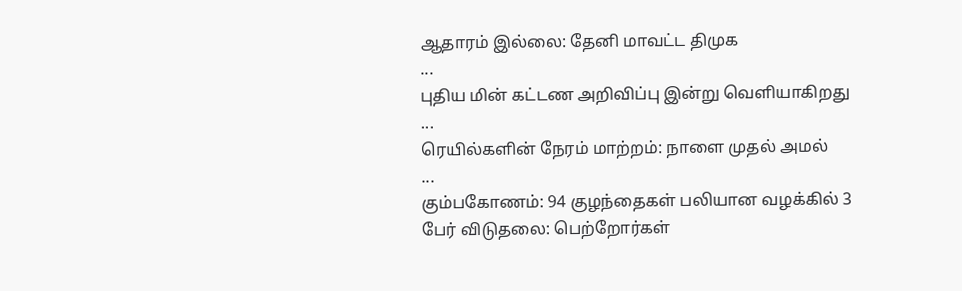ஆதாரம் இல்லை: தேனி மாவட்ட திமுக
...
புதிய மின் கட்டண அறிவிப்பு இன்று வெளியாகிறது
...
ரெயில்களின் நேரம் மாற்றம்: நாளை முதல் அமல்
...
கும்பகோணம்: 94 குழந்தைகள் பலியான வழக்கில் 3 பேர் விடுதலை: பெற்றோர்கள்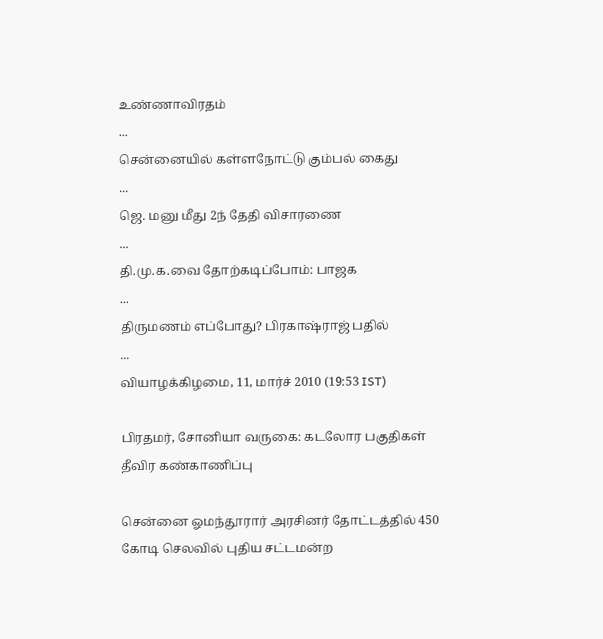உண்ணாவிரதம்
...
சென்னையில் கள்ளநோட்டு கும்பல் கைது
...
ஜெ. மனு மீது 2ந் தேதி விசாரணை
...
தி.மு.க.வை தோற்கடிப்போம்: பாஜக
...
திருமணம் எப்போது? பிரகாஷ்ராஜ் பதில்
...
வியாழக்கிழமை, 11, மார்ச் 2010 (19:53 IST)

பிரதமர், சோனியா வருகை: கடலோர பகுதிகள் தீவிர கண்காணிப்பு

சென்னை ஓமந்தூரார் அரசினர் தோட்டத்தில் 450 கோடி செலவில் புதிய சட்டமன்ற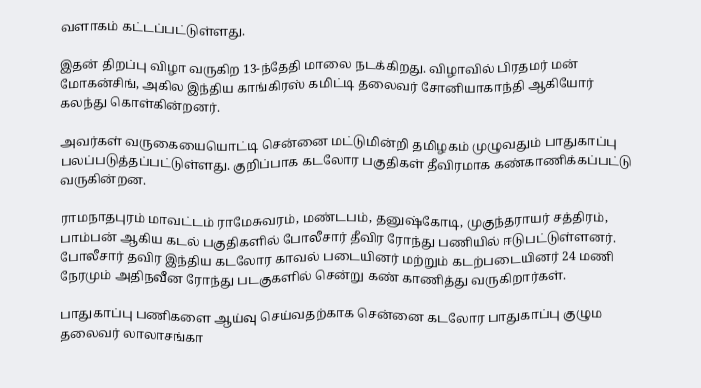வளாகம் கட்டப்பட்டுள்ளது.

இதன் திறப்பு விழா வருகிற 13-ந்தேதி மாலை நடக்கிறது. விழாவில் பிரதமர் மன் மோகன்சிங், அகில இந்திய காங்கிரஸ் கமிட்டி தலைவர் சோனியாகாந்தி ஆகியோர் கலந்து கொள்கின்றனர்.

அவர்கள் வருகையையொட்டி சென்னை மட்டுமின்றி தமிழகம் முழுவதும் பாதுகாப்பு பலப்படுத்தப்பட்டுள்ளது. குறிப்பாக கடலோர பகுதிகள் தீவிரமாக கண்காணிக்கப்பட்டு வருகின்றன.

ராமநாதபுரம் மாவட்டம் ராமேசுவரம், மண்டபம், தனுஷ்கோடி, முகுந்தராயர் சத்திரம், பாம்பன் ஆகிய கடல் பகுதிகளில் போலீசார் தீவிர ரோந்து பணியில் ஈடுபட்டுள்ளனர். போலீசார் தவிர இந்திய கடலோர காவல் படையினர் மற்றும் கடற்படையினர் 24 மணி நேரமும் அதிநவீன ரோந்து படகுகளில் சென்று கண் காணித்து வருகிறார்கள்.

பாதுகாப்பு பணிகளை ஆய்வு செய்வதற்காக சென்னை கடலோர பாதுகாப்பு குழும தலைவர் லாலாசங்கா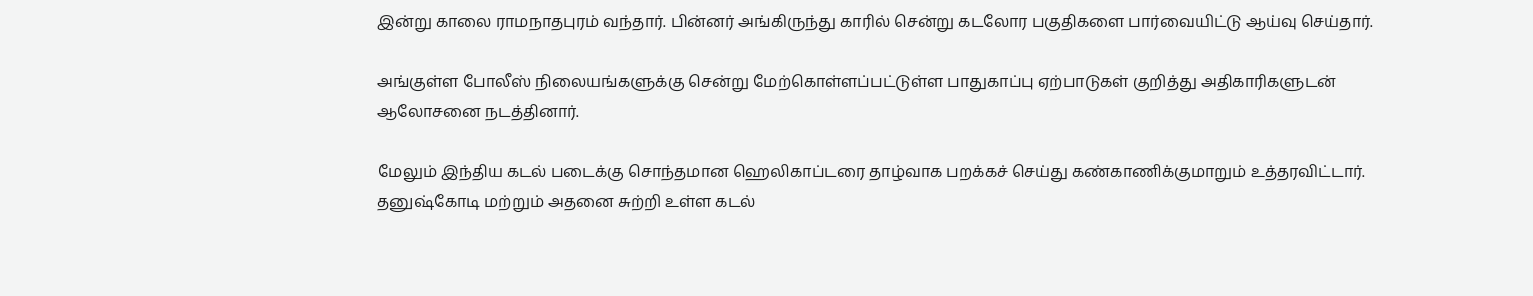இன்று காலை ராமநாதபுரம் வந்தார். பின்னர் அங்கிருந்து காரில் சென்று கடலோர பகுதிகளை பார்வையிட்டு ஆய்வு செய்தார்.

அங்குள்ள போலீஸ் நிலையங்களுக்கு சென்று மேற்கொள்ளப்பட்டுள்ள பாதுகாப்பு ஏற்பாடுகள் குறித்து அதிகாரிகளுடன் ஆலோசனை நடத்தினார்.

மேலும் இந்திய கடல் படைக்கு சொந்தமான ஹெலிகாப்டரை தாழ்வாக பறக்கச் செய்து கண்காணிக்குமாறும் உத்தரவிட்டார். தனுஷ்கோடி மற்றும் அதனை சுற்றி உள்ள கடல்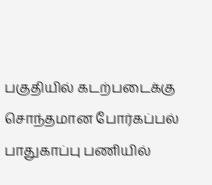பகுதியில் கடற்படைக்கு சொந்தமான போர்கப்பல் பாதுகாப்பு பணியில்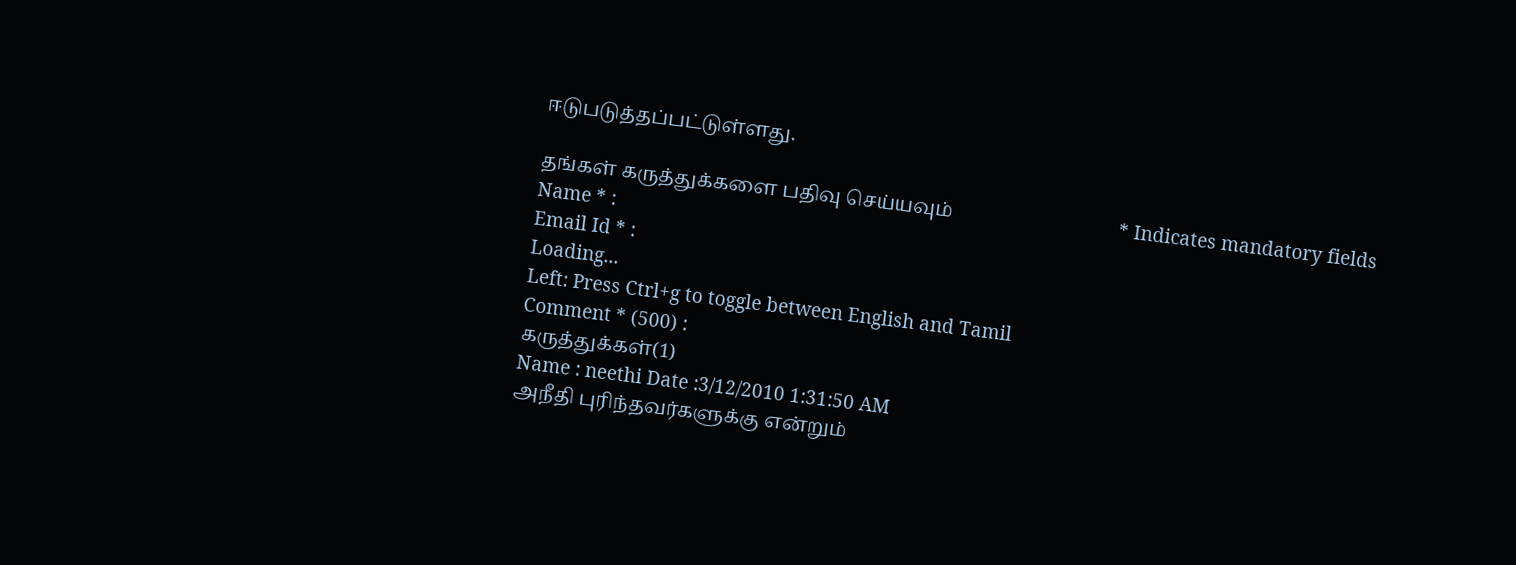ஈடுபடுத்தப்பட்டுள்ளது.

தங்கள் கருத்துக்களை பதிவு செய்யவும்                                  * Indicates mandatory fields
Name * :
Email Id * :
Loading...
Left: Press Ctrl+g to toggle between English and Tamil
Comment * (500) :
கருத்துக்கள்(1)
Name : neethi Date :3/12/2010 1:31:50 AM
அநீதி புரிந்தவர்களுக்கு என்றும்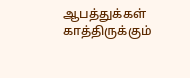ஆபத்துக்கள் காத்திருக்கும்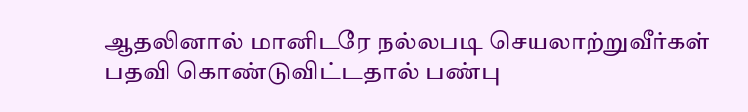ஆதலினால் மானிடரே நல்லபடி செயலாற்றுவீர்கள் பதவி கொண்டுவிட்டதால் பண்பு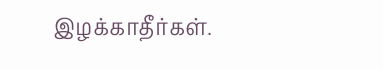இழக்காதீர்கள்.